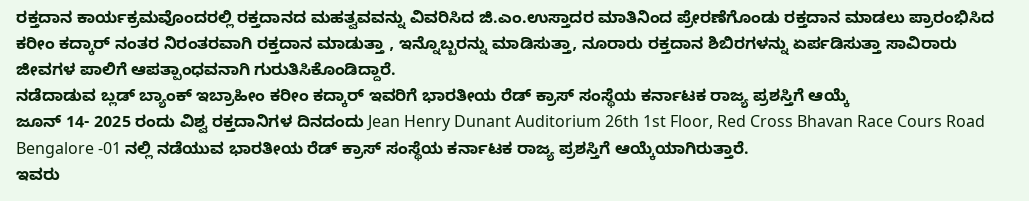ರಕ್ತದಾನ ಕಾರ್ಯಕ್ರಮವೊಂದರಲ್ಲಿ ರಕ್ತದಾನದ ಮಹತ್ವವವನ್ನು ವಿವರಿಸಿದ ಜಿ.ಎಂ.ಉಸ್ತಾದರ ಮಾತಿನಿಂದ ಪ್ರೇರಣೆಗೊಂಡು ರಕ್ತದಾನ ಮಾಡಲು ಪ್ರಾರಂಭಿಸಿದ ಕರೀಂ ಕದ್ಕಾರ್ ನಂತರ ನಿರಂತರವಾಗಿ ರಕ್ತದಾನ ಮಾಡುತ್ತಾ , ಇನ್ನೊಬ್ಬರನ್ನು ಮಾಡಿಸುತ್ತಾ, ನೂರಾರು ರಕ್ತದಾನ ಶಿಬಿರಗಳನ್ನು ಏರ್ಪಡಿಸುತ್ತಾ ಸಾವಿರಾರು ಜೀವಗಳ ಪಾಲಿಗೆ ಆಪತ್ಪಾಂಧವನಾಗಿ ಗುರುತಿಸಿಕೊಂಡಿದ್ದಾರೆ.
ನಡೆದಾಡುವ ಬ್ಲಡ್ ಬ್ಯಾಂಕ್ ಇಬ್ರಾಹೀಂ ಕರೀಂ ಕದ್ಕಾರ್ ಇವರಿಗೆ ಭಾರತೀಯ ರೆಡ್ ಕ್ರಾಸ್ ಸಂಸ್ಥೆಯ ಕರ್ನಾಟಕ ರಾಜ್ಯ ಪ್ರಶಸ್ತಿಗೆ ಆಯ್ಕೆ
ಜೂನ್ 14- 2025 ರಂದು ವಿಶ್ವ ರಕ್ತದಾನಿಗಳ ದಿನದಂದು Jean Henry Dunant Auditorium 26th 1st Floor, Red Cross Bhavan Race Cours Road Bengalore -01 ನಲ್ಲಿ ನಡೆಯುವ ಭಾರತೀಯ ರೆಡ್ ಕ್ರಾಸ್ ಸಂಸ್ಥೆಯ ಕರ್ನಾಟಕ ರಾಜ್ಯ ಪ್ರಶಸ್ತಿಗೆ ಆಯ್ಕೆಯಾಗಿರುತ್ತಾರೆ.
ಇವರು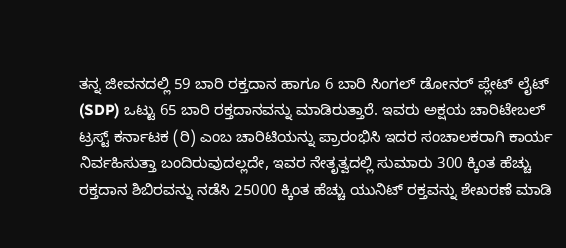ತನ್ನ ಜೀವನದಲ್ಲಿ 59 ಬಾರಿ ರಕ್ತದಾನ ಹಾಗೂ 6 ಬಾರಿ ಸಿಂಗಲ್ ಡೋನರ್ ಪ್ಲೇಟ್ ಲೈಟ್ (SDP) ಒಟ್ಟು 65 ಬಾರಿ ರಕ್ತದಾನವನ್ನು ಮಾಡಿರುತ್ತಾರೆ. ಇವರು ಅಕ್ಷಯ ಚಾರಿಟೇಬಲ್ ಟ್ರಸ್ಟ್ ಕರ್ನಾಟಕ (ರಿ) ಎಂಬ ಚಾರಿಟಿಯನ್ನು ಪ್ರಾರಂಭಿಸಿ ಇದರ ಸಂಚಾಲಕರಾಗಿ ಕಾರ್ಯ ನಿರ್ವಹಿಸುತ್ತಾ ಬಂದಿರುವುದಲ್ಲದೇ, ಇವರ ನೇತೃತ್ವದಲ್ಲಿ ಸುಮಾರು 300 ಕ್ಕಿಂತ ಹೆಚ್ಚು ರಕ್ತದಾನ ಶಿಬಿರವನ್ನು ನಡೆಸಿ 25000 ಕ್ಕಿಂತ ಹೆಚ್ಚು ಯುನಿಟ್ ರಕ್ತವನ್ನು ಶೇಖರಣೆ ಮಾಡಿ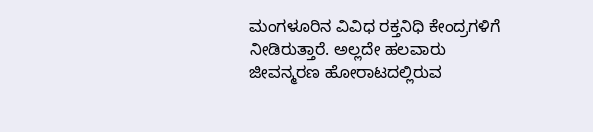ಮಂಗಳೂರಿನ ವಿವಿಧ ರಕ್ತನಿಧಿ ಕೇಂದ್ರಗಳಿಗೆ ನೀಡಿರುತ್ತಾರೆ. ಅಲ್ಲದೇ ಹಲವಾರು ಜೀವನ್ಮರಣ ಹೋರಾಟದಲ್ಲಿರುವ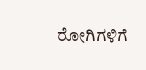ರೋಗಿಗಳಿಗೆ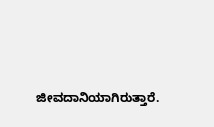ಜೀವದಾನಿಯಾಗಿರುತ್ತಾರೆ.